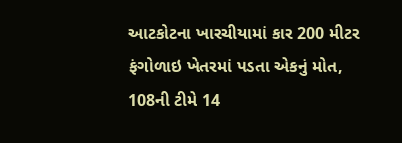આટકોટના ખારચીયામાં કાર 200 મીટર ફંગોળાઇ ખેતરમાં પડતા એકનું મોત, 108ની ટીમે 14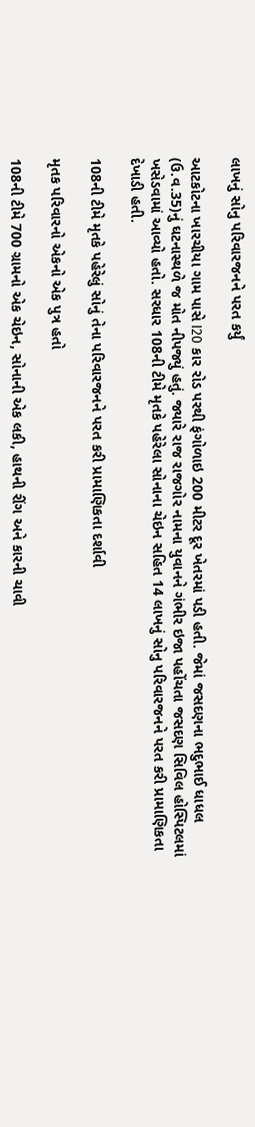લાખનું સોનુ પરિવારજનને પરત કર્યું

આટકોટના ખારચીયા ગામ પાસે I20 કાર રોડ પરથી ફંગોળાઇ 200 મીટર દૂર ખેતરમાં પડી હતી. જેમાં જસદણના ભદુભાઈ ધાધલ (ઉ.વ.35)નું ઘટનાસ્થળે જ મોત નીપજ્યું હતું. જ્યારે રાજ રાજગોર નામના યુવાનને ગંભીર ઇજા પહોંચતા જસદણ સિવિલ હોસ્પિટલમાં ખસેડવામાં આવ્યો હતો. સરધાર 108ની ટીમે મૃતકે પહેરેલા સોનાના ચેઇન સહિત 14 લાખનું સોનુ પરિવારજનને પરત કરી પ્રામાણિકતા દેખાડી હતી.

108ની ટીમે મૃતકે પહેરેલું સોનું તેના પરિવારજનને પરત કરી પ્રામાણિકતા દર્શાવી

મૃતક પરિવારનો એકનો એક પુત્ર હતો

108ની ટીમે 700 ગ્રામનો એક ચેઇન, સોનાની એક લકી, હાથની રીંગ અને કારની ચાવી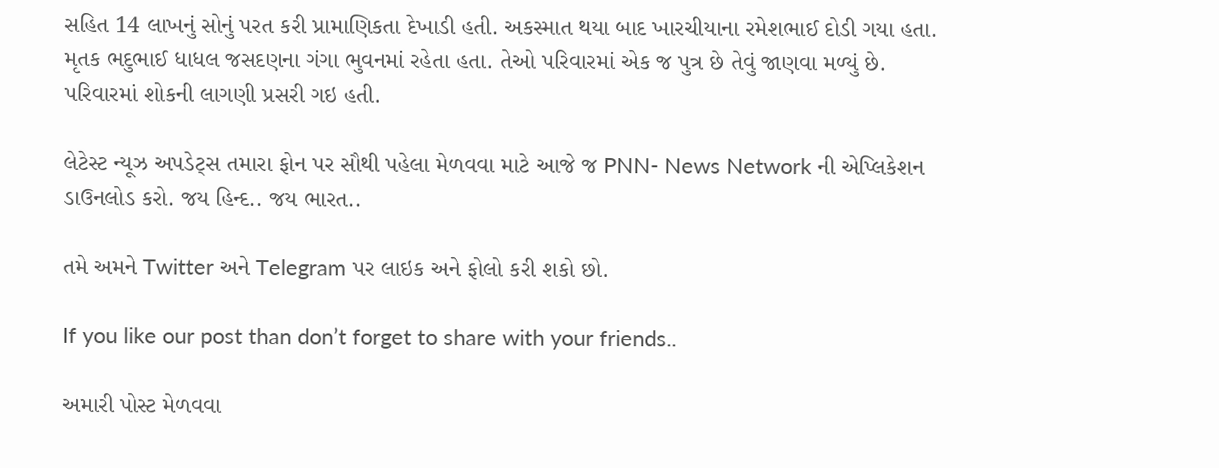સહિત 14 લાખનું સોનું પરત કરી પ્રામાણિકતા દેખાડી હતી. અકસ્માત થયા બાદ ખારચીયાના રમેશભાઈ દોડી ગયા હતા. મૃતક ભદુભાઈ ધાધલ જસદણના ગંગા ભુવનમાં રહેતા હતા. તેઓ પરિવારમાં એક જ પુત્ર છે તેવું જાણવા મળ્યું છે. પરિવારમાં શોકની લાગણી પ્રસરી ગઇ હતી.

લેટેસ્ટ ન્યૂઝ અપડેટ્સ તમારા ફોન પર સૌથી પહેલા મેળવવા માટે આજે જ PNN- News Network ની એપ્લિકેશન ડાઉનલોડ કરો. જય હિન્દ.. જય ભારત..

તમે અમને Twitter અને Telegram પર લાઇક અને ફોલો કરી શકો છો.

If you like our post than don’t forget to share with your friends..

અમારી પોસ્ટ મેળવવા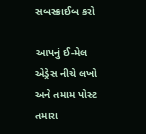સબસ્ક્રાઈબ કરો

આપનું ઈ-મેલ એડ્રેસ નીચે લખો અને તમામ પોસ્ટ તમારા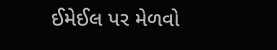ઈમેઈલ પર મેળવો